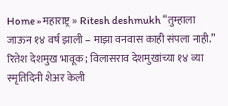Home » महाराष्ट्र » Ritesh deshmukh “तुम्हाला जाऊन १४ वर्ष झाली – माझा वनवास काही संपला नाही.” रितेश देशमुख भावूक; विलासराव देशमुखांच्या १४ व्या स्मृतिदिनी शेअर केली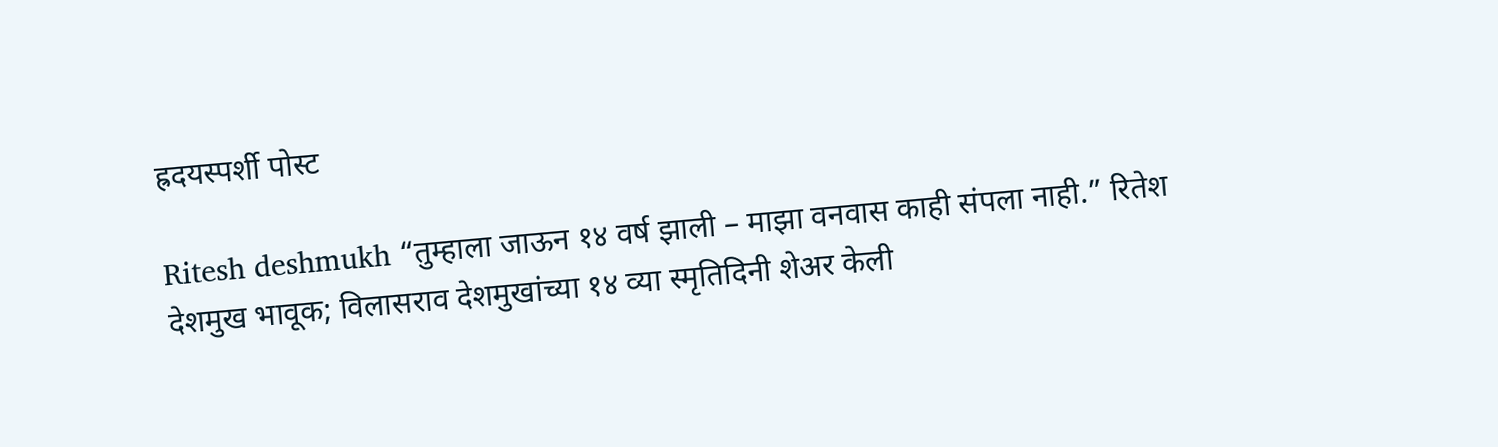ह्रदयस्पर्शी पोस्ट

Ritesh deshmukh “तुम्हाला जाऊन १४ वर्ष झाली – माझा वनवास काही संपला नाही.” रितेश देशमुख भावूक; विलासराव देशमुखांच्या १४ व्या स्मृतिदिनी शेअर केली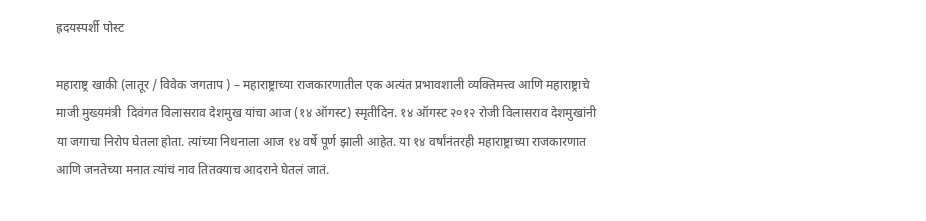ह्रदयस्पर्शी पोस्ट

महाराष्ट्र खाकी (लातूर / विवेक जगताप ) – महाराष्ट्राच्या राजकारणातील एक अत्यंत प्रभावशाली व्यक्तिमत्त्व आणि महाराष्ट्राचे माजी मुख्यमंत्री  दिवंगत विलासराव देशमुख यांचा आज (१४ ऑगस्ट) स्मृतीदिन. १४ ऑगस्ट २०१२ रोजी विलासराव देशमुखांनी या जगाचा निरोप घेतला होता. त्यांच्या निधनाला आज १४ वर्षे पूर्ण झाली आहेत. या १४ वर्षांनंतरही महाराष्ट्राच्या राजकारणात आणि जनतेच्या मनात त्यांचं नाव तितक्याच आदराने घेतलं जातं.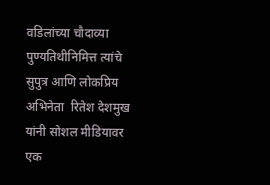वडिलांच्या चौदाव्या पुण्यतिथीनिमित्त त्यांचे सुपुत्र आणि लोकप्रिय अभिनेता  रितेश देशमुख  यांनी सोशल मीडियावर एक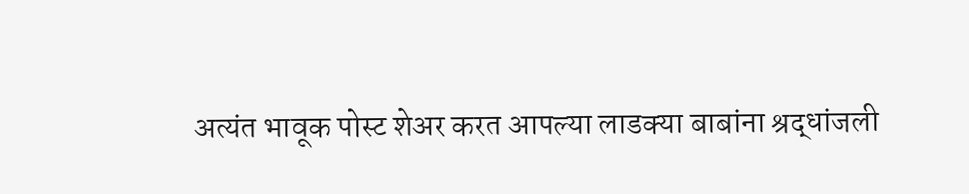अत्यंत भावूक पोस्ट शेअर करत आपल्या लाडक्या बाबांना श्रद्धांजली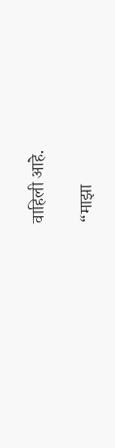वाहिली आहे.

“माझा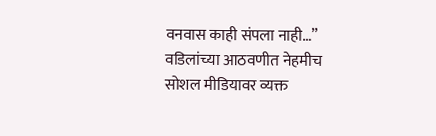वनवास काही संपला नाही…”
वडिलांच्या आठवणीत नेहमीच सोशल मीडियावर व्यक्त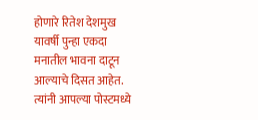होणारे रितेश देशमुख यावर्षी पुन्हा एकदा मनातील भावना दाटून आल्याचे दिसत आहेत. त्यांनी आपल्या पोस्टमध्ये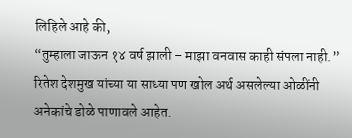लिहिले आहे की,
“तुम्हाला जाऊन १४ वर्ष झाली – माझा वनवास काही संपला नाही.”
रितेश देशमुख यांच्या या साध्या पण खोल अर्थ असलेल्या ओळींनी अनेकांचे डोळे पाणावले आहेत.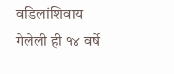वडिलांशिवाय गेलेली ही १४ वर्षे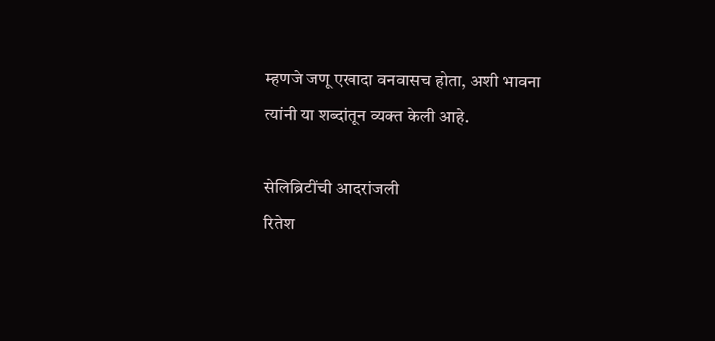म्हणजे जणू एखादा वनवासच होता, अशी भावना त्यांनी या शब्दांतून व्यक्त केली आहे.

सेलिब्रिटींची आदरांजली
रितेश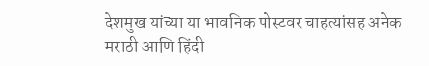देशमुख यांच्या या भावनिक पोस्टवर चाहत्यांसह अनेक मराठी आणि हिंदी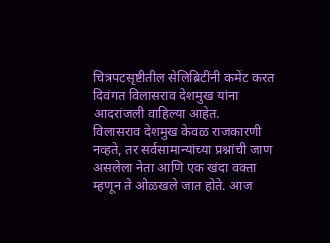चित्रपटसृष्टीतील सेलिब्रिटींनी कमेंट करत दिवंगत विलासराव देशमुख यांना आदरांजली वाहिल्या आहेत.
विलासराव देशमुख केवळ राजकारणी नव्हते, तर सर्वसामान्यांच्या प्रश्नांची जाण असलेला नेता आणि एक खंदा वक्ता म्हणून ते ओळखले जात होते. आज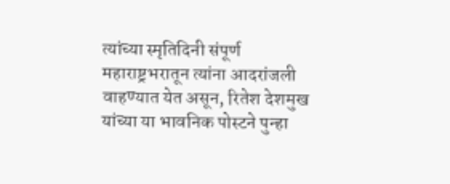त्यांच्या स्मृतिदिनी संपूर्ण महाराष्ट्रभरातून त्यांना आदरांजली वाहण्यात येत असून, रितेश देशमुख यांच्या या भावनिक पोस्टने पुन्हा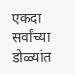एकदा सर्वांच्या डोळ्यांत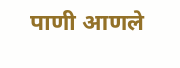पाणी आणले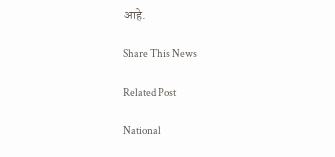आहे.

Share This News

Related Post

National